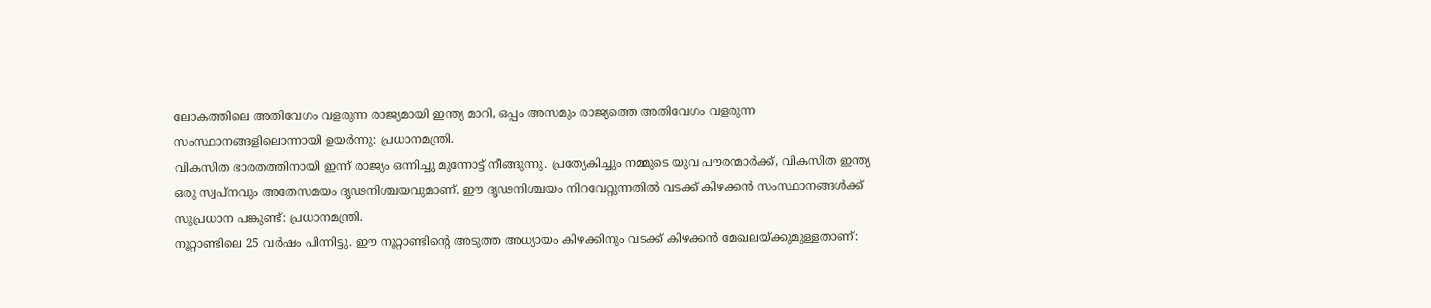ലോകത്തിലെ അതിവേഗം വളരുന്ന രാജ്യമായി ഇന്ത്യ മാറി, ഒപ്പം അസമും രാജ്യത്തെ അതിവേഗം വളരുന്ന സംസ്ഥാനങ്ങളിലൊന്നായി ഉയർന്നു: പ്രധാനമന്ത്രി.
വികസിത ഭാരതത്തിനായി ഇന്ന് രാജ്യം ഒന്നിച്ചു മുന്നോട്ട് നീങ്ങുന്നു. പ്രത്യേകിച്ചും നമ്മുടെ യുവ പൗരന്മാർക്ക്, വികസിത ഇന്ത്യ ഒരു സ്വപ്നവും അതേസമയം ദൃഢനിശ്ചയവുമാണ്. ഈ ദൃഢനിശ്ചയം നിറവേറ്റുന്നതിൽ വടക്ക് കിഴക്കൻ സംസ്ഥാനങ്ങൾക്ക് സുപ്രധാന പങ്കുണ്ട്: പ്രധാനമന്ത്രി.
നൂറ്റാണ്ടിലെ 25 വർഷം പിന്നിട്ടു. ഈ നൂറ്റാണ്ടിന്റെ അടുത്ത അധ്യായം കിഴക്കിനും വടക്ക് കിഴക്കൻ മേഖലയ്ക്കുമുള്ളതാണ്: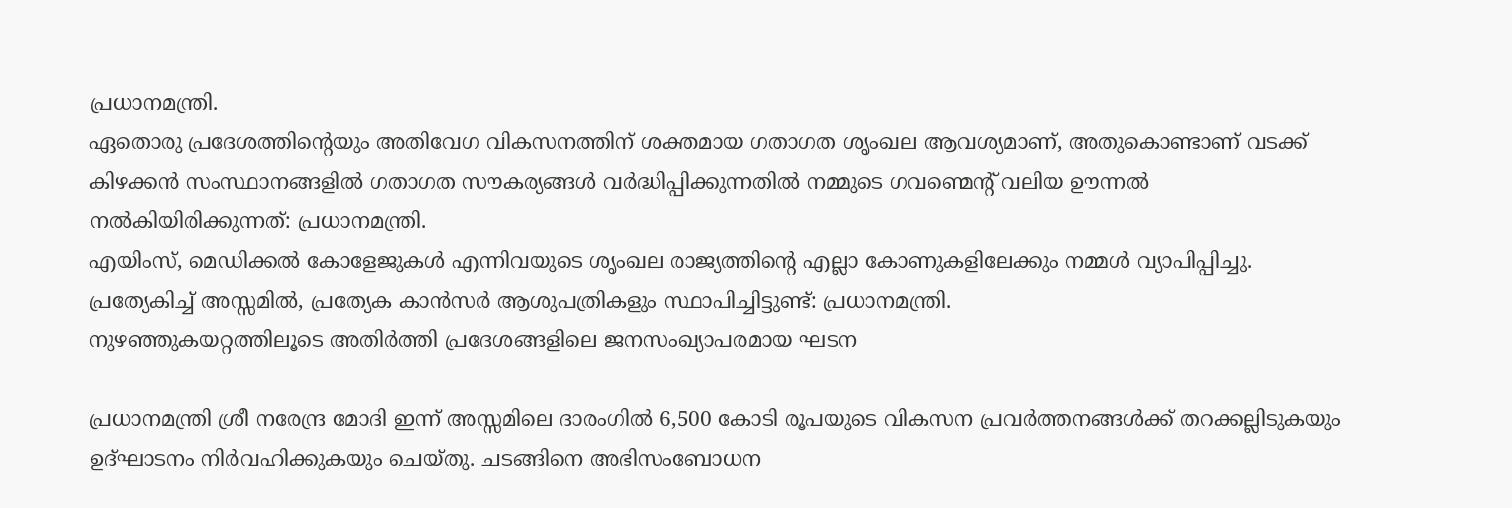പ്രധാനമന്ത്രി.
ഏതൊരു പ്രദേശത്തിന്റെയും അതിവേഗ വികസനത്തിന് ശക്തമായ ഗതാഗത ശൃംഖല ആവശ്യമാണ്, അതുകൊണ്ടാണ് വടക്ക് കിഴക്കൻ സംസ്ഥാനങ്ങളിൽ ഗതാഗത സൗകര്യങ്ങൾ വർദ്ധിപ്പിക്കുന്നതിൽ നമ്മുടെ ഗവണ്മെന്റ് വലിയ ഊന്നൽ നൽകിയിരിക്കുന്നത്: പ്രധാനമന്ത്രി.
എയിംസ്, മെഡിക്കൽ കോളേജുകൾ എന്നിവയുടെ ശൃംഖല രാജ്യത്തിന്റെ എല്ലാ കോണുകളിലേക്കും നമ്മൾ വ്യാപിപ്പിച്ചു. പ്രത്യേകിച്ച് അസ്സമിൽ, പ്രത്യേക കാൻസർ ആശുപത്രികളും സ്ഥാപിച്ചിട്ടുണ്ട്: പ്രധാനമന്ത്രി.
നുഴഞ്ഞുകയറ്റത്തിലൂടെ അതിർത്തി പ്രദേശങ്ങളിലെ ജനസംഖ്യാപരമായ ഘടന

പ്രധാനമന്ത്രി ശ്രീ നരേന്ദ്ര മോദി ഇന്ന് അസ്സമിലെ ദാരംഗിൽ 6,500 കോടി രൂപയുടെ വികസന പ്രവർത്തനങ്ങൾക്ക് തറക്കല്ലിടുകയും ഉദ്ഘാടനം നിർവഹിക്കുകയും ചെയ്തു. ചടങ്ങിനെ അഭിസംബോധന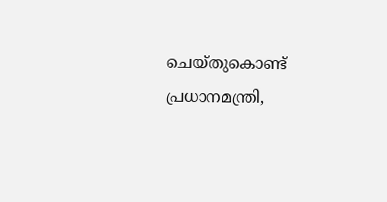ചെയ്തുകൊണ്ട് പ്രധാനമന്ത്രി,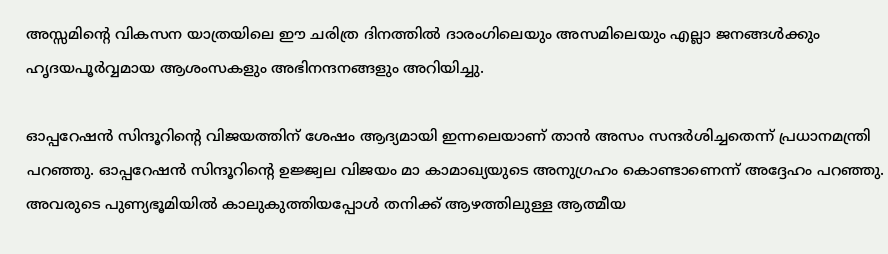അസ്സമിന്റെ വികസന യാത്രയിലെ ഈ ചരിത്ര ദിനത്തിൽ ദാരംഗിലെയും അസമിലെയും എല്ലാ ജനങ്ങൾക്കും ഹൃദയപൂർവ്വമായ ആശംസകളും അഭിനന്ദനങ്ങളും അറിയിച്ചു.

ഓപ്പറേഷൻ സിന്ദൂറിന്റെ വിജയത്തിന് ശേഷം ആദ്യമായി ഇന്നലെയാണ് താൻ അസം സന്ദർശിച്ചതെന്ന് പ്രധാനമന്ത്രി പറഞ്ഞു. ഓപ്പറേഷൻ സിന്ദൂറിന്റെ ഉജ്ജ്വല വിജയം മാ കാമാഖ്യയുടെ അനുഗ്രഹം കൊണ്ടാണെന്ന് അദ്ദേഹം പറഞ്ഞു. അവരുടെ പുണ്യഭൂമിയിൽ കാലുകുത്തിയപ്പോൾ തനിക്ക് ആഴത്തിലുള്ള ആത്മീയ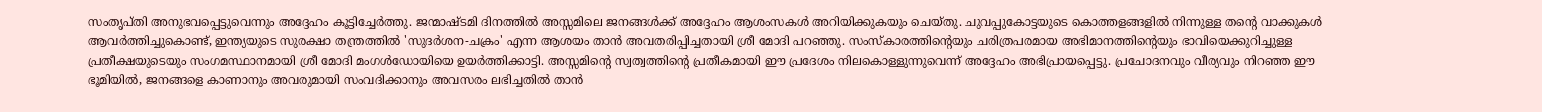സംതൃപ്തി അനുഭവപ്പെട്ടുവെന്നും അദ്ദേഹം കൂട്ടിച്ചേർത്തു. ജന്മാഷ്ടമി ദിനത്തിൽ അസ്സമിലെ ജനങ്ങൾക്ക് അദ്ദേഹം ആശംസകൾ അറിയിക്കുകയും ചെയ്തു. ചുവപ്പുകോട്ടയുടെ കൊത്തളങ്ങളിൽ നിന്നുള്ള തന്റെ വാക്കുകൾ ആവർത്തിച്ചുകൊണ്ട്, ഇന്ത്യയുടെ സുരക്ഷാ തന്ത്രത്തിൽ 'സുദർശന-ചക്രം' എന്ന ആശയം താൻ അവതരിപ്പിച്ചതായി ശ്രീ മോദി പറഞ്ഞു. സംസ്കാരത്തിന്റെയും ചരിത്രപരമായ അഭിമാനത്തിന്റെയും ഭാവിയെക്കുറിച്ചുള്ള പ്രതീക്ഷയുടെയും സംഗമസ്ഥാനമായി ശ്രീ മോദി മംഗൾഡോയിയെ ഉയർത്തിക്കാട്ടി. അസ്സമിന്റെ സ്വത്വത്തിന്റെ പ്രതീകമായി ഈ പ്രദേശം നിലകൊള്ളുന്നുവെന്ന് അദ്ദേഹം അഭിപ്രായപ്പെട്ടു. പ്രചോദനവും വീര്യവും നിറഞ്ഞ ഈ ഭൂമിയിൽ, ജനങ്ങളെ കാണാനും അവരുമായി സംവദിക്കാനും അവസരം ലഭിച്ചതിൽ താൻ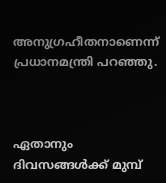അനുഗ്രഹീതനാണെന്ന് പ്രധാനമന്ത്രി പറഞ്ഞു.



ഏതാനും ദിവസങ്ങൾക്ക് മുമ്പ്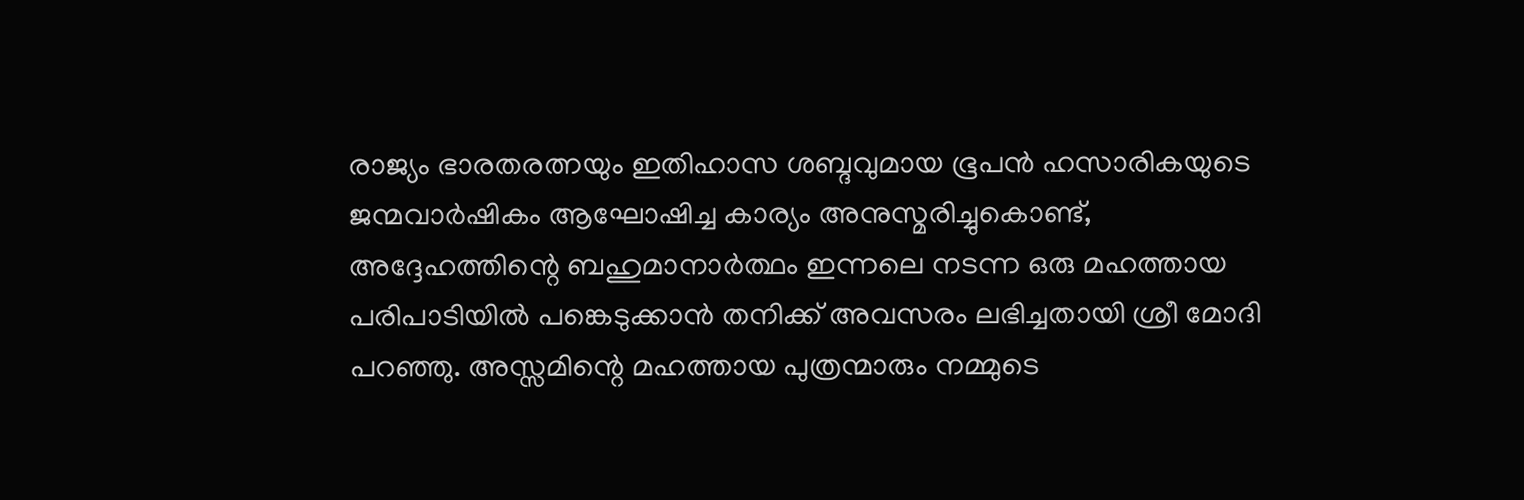രാജ്യം ഭാരതരത്നയും ഇതിഹാസ ശബ്ദവുമായ ഭൂപൻ ഹസാരികയുടെ ജന്മവാർഷികം ആഘോഷിച്ച കാര്യം അനുസ്മരിച്ചുകൊണ്ട്, അദ്ദേഹത്തിന്റെ ബഹുമാനാർത്ഥം ഇന്നലെ നടന്ന ഒരു മഹത്തായ പരിപാടിയിൽ പങ്കെടുക്കാൻ തനിക്ക് അവസരം ലഭിച്ചതായി ശ്രീ മോദി പറഞ്ഞു. അസ്സമിന്റെ മഹത്തായ പുത്രന്മാരും നമ്മുടെ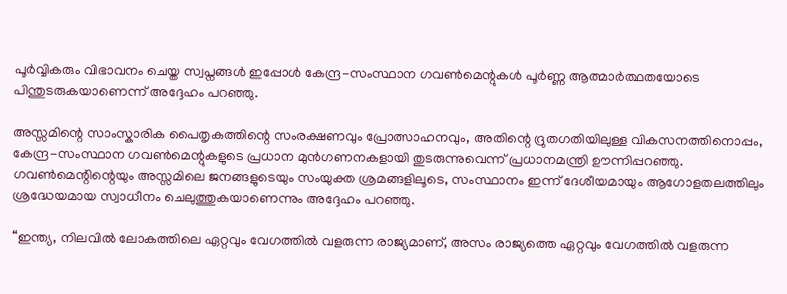പൂർവ്വികരും വിഭാവനം ചെയ്ത സ്വപ്നങ്ങൾ ഇപ്പോൾ കേന്ദ്ര-സംസ്ഥാന ഗവൺമെന്റുകൾ പൂർണ്ണ ആത്മാർത്ഥതയോടെ പിന്തുടരുകയാണെന്ന് അദ്ദേഹം പറഞ്ഞു.

അസ്സമിന്റെ സാംസ്കാരിക പൈതൃകത്തിന്റെ സംരക്ഷണവും പ്രോത്സാഹനവും, അതിന്റെ ദ്രുതഗതിയിലുള്ള വികസനത്തിനൊപ്പം, കേന്ദ്ര-സംസ്ഥാന ഗവൺമെന്റുകളുടെ പ്രധാന മുൻഗണനകളായി തുടരുന്നുവെന്ന് പ്രധാനമന്ത്രി ഊന്നിപ്പറഞ്ഞു. ഗവൺമെന്റിന്റെയും അസ്സമിലെ ജനങ്ങളുടെയും സംയുക്ത ശ്രമങ്ങളിലൂടെ, സംസ്ഥാനം ഇന്ന് ദേശീയമായും ആഗോളതലത്തിലും ശ്രദ്ധേയമായ സ്വാധീനം ചെലുത്തുകയാണെന്നും അദ്ദേഹം പറഞ്ഞു.

“ഇന്ത്യ, നിലവിൽ ലോകത്തിലെ ഏറ്റവും വേഗത്തിൽ വളരുന്ന രാജ്യമാണ്, അസം രാജ്യത്തെ ഏറ്റവും വേഗത്തിൽ വളരുന്ന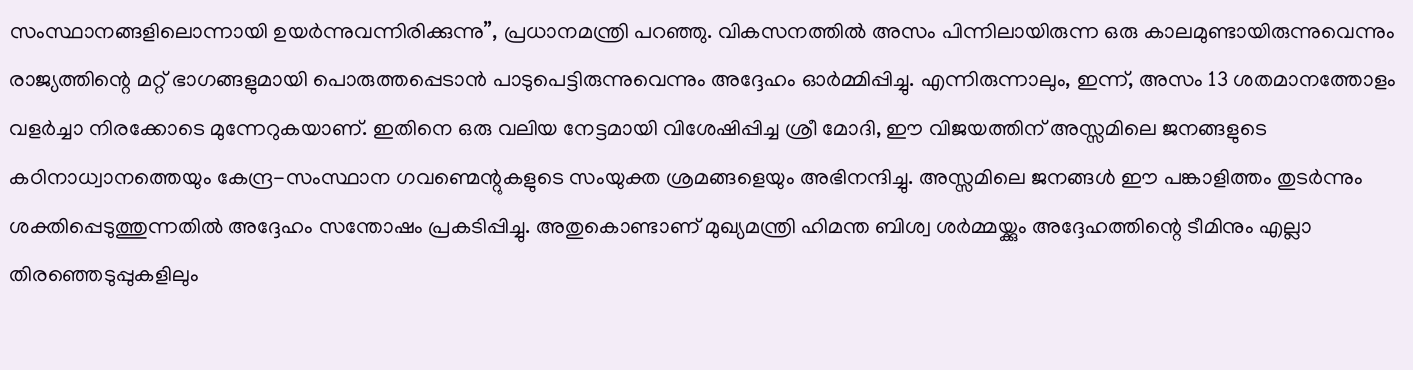സംസ്ഥാനങ്ങളിലൊന്നായി ഉയർന്നുവന്നിരിക്കുന്നു”, പ്രധാനമന്ത്രി പറഞ്ഞു. വികസനത്തിൽ അസം പിന്നിലായിരുന്ന ഒരു കാലമുണ്ടായിരുന്നുവെന്നും രാജ്യത്തിന്റെ മറ്റ് ഭാഗങ്ങളുമായി പൊരുത്തപ്പെടാൻ പാടുപെട്ടിരുന്നുവെന്നും അദ്ദേഹം ഓർമ്മിപ്പിച്ചു. എന്നിരുന്നാലും, ഇന്ന്, അസം 13 ശതമാനത്തോളം വളർച്ചാ നിരക്കോടെ മുന്നേറുകയാണ്. ഇതിനെ ഒരു വലിയ നേട്ടമായി വിശേഷിപ്പിച്ച ശ്രീ മോദി, ഈ വിജയത്തിന് അസ്സമിലെ ജനങ്ങളുടെ കഠിനാധ്വാനത്തെയും കേന്ദ്ര-സംസ്ഥാന ഗവണ്മെന്റുകളുടെ സംയുക്ത ശ്രമങ്ങളെയും അഭിനന്ദിച്ചു. അസ്സമിലെ ജനങ്ങൾ ഈ പങ്കാളിത്തം തുടർന്നും ശക്തിപ്പെടുത്തുന്നതിൽ അദ്ദേഹം സന്തോഷം പ്രകടിപ്പിച്ചു. അതുകൊണ്ടാണ് മുഖ്യമന്ത്രി ഹിമന്ത ബിശ്വ ശർമ്മയ്ക്കും അദ്ദേഹത്തിന്റെ ടീമിനും എല്ലാ തിരഞ്ഞെടുപ്പുകളിലും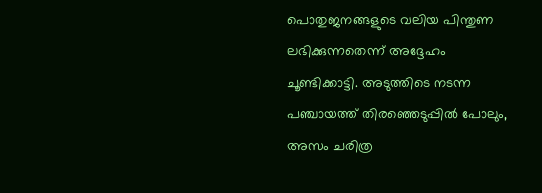പൊതുജനങ്ങളുടെ വലിയ പിന്തുണ ലഭിക്കുന്നതെന്ന് അദ്ദേഹം ചൂണ്ടിക്കാട്ടി. അടുത്തിടെ നടന്ന പഞ്ചായത്ത് തിരഞ്ഞെടുപ്പിൽ പോലും, അസം ചരിത്ര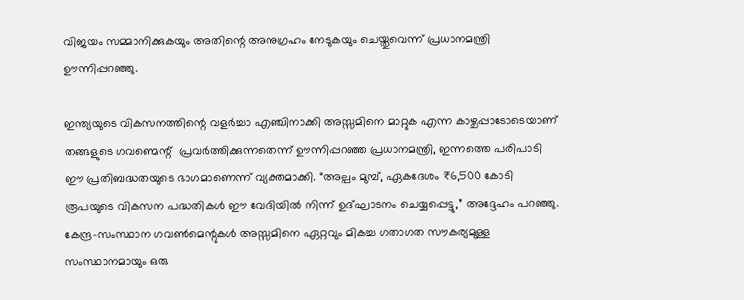വിജയം സമ്മാനിക്കുകയും അതിന്റെ അനുഗ്രഹം നേടുകയും ചെയ്തുവെന്ന് പ്രധാനമന്ത്രി ഊന്നിപ്പറഞ്ഞു.

ഇന്ത്യയുടെ വികസനത്തിന്റെ വളർച്ചാ എഞ്ചിനാക്കി അസ്സമിനെ മാറ്റുക എന്ന കാഴ്ചപ്പാടോടെയാണ് തങ്ങളുടെ ഗവണ്മെന്റ്  പ്രവർത്തിക്കുന്നതെന്ന് ഊന്നിപ്പറഞ്ഞ പ്രധാനമന്ത്രി, ഇന്നത്തെ പരിപാടി ഈ പ്രതിബദ്ധതയുടെ ഭാഗമാണെന്ന് വ്യക്തമാക്കി. “അല്പം മുമ്പ്, ഏകദേശം ₹6,500 കോടി രൂപയുടെ വികസന പദ്ധതികൾ ഈ വേദിയിൽ നിന്ന് ഉദ്ഘാടനം ചെയ്യപ്പെട്ടു,” അദ്ദേഹം പറഞ്ഞു. കേന്ദ്ര-സംസ്ഥാന ഗവൺമെന്റുകൾ അസ്സമിനെ ഏറ്റവും മികച്ച ഗതാഗത സൗകര്യമുള്ള സംസ്ഥാനമായും ഒരു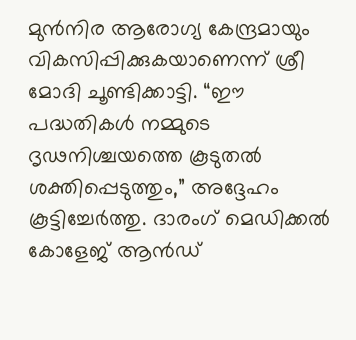മുൻനിര ആരോഗ്യ കേന്ദ്രമായും വികസിപ്പിക്കുകയാണെന്ന് ശ്രീ മോദി ചൂണ്ടിക്കാട്ടി. “ഈ പദ്ധതികൾ നമ്മുടെ ദൃഢനിശ്ചയത്തെ കൂടുതൽ ശക്തിപ്പെടുത്തും,” അദ്ദേഹം കൂട്ടിച്ചേർത്തു. ദാരംഗ് മെഡിക്കൽ കോളേജ് ആൻഡ്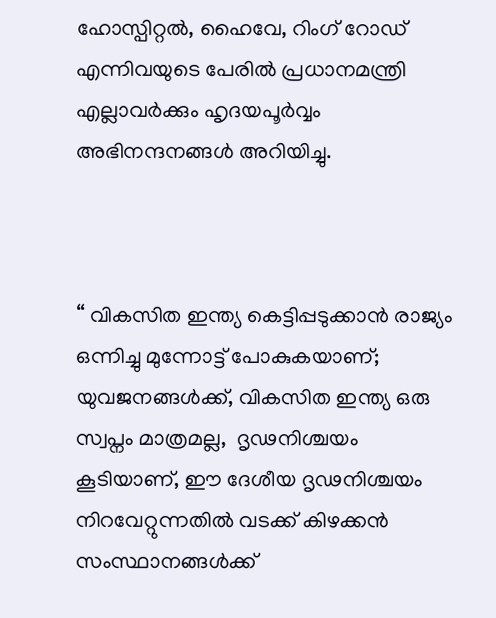ഹോസ്പിറ്റൽ, ഹൈവേ, റിംഗ് റോഡ് എന്നിവയുടെ പേരിൽ പ്രധാനമന്ത്രി എല്ലാവർക്കും ഹൃദയപൂർവ്വം അഭിനന്ദനങ്ങൾ അറിയിച്ചു.



“ വികസിത ഇന്ത്യ കെട്ടിപ്പടുക്കാൻ രാജ്യം ഒന്നിച്ചു മുന്നോട്ട് പോകുകയാണ്; യുവജനങ്ങൾക്ക്, വികസിത ഇന്ത്യ ഒരു സ്വപ്നം മാത്രമല്ല,  ദൃഢനിശ്ചയം കൂടിയാണ്, ഈ ദേശീയ ദൃഢനിശ്ചയം നിറവേറ്റുന്നതിൽ വടക്ക് കിഴക്കൻ സംസ്ഥാനങ്ങൾക്ക്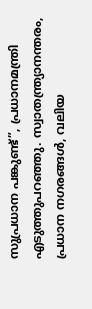സുപ്രധാന പങ്കുണ്ട്”, പ്രധാനമന്ത്രി എടുത്തുപറഞ്ഞു. സ്വാതന്ത്ര്യാനന്തരം, പ്രധാന നഗരങ്ങൾ, വലിയ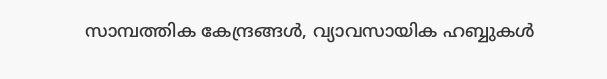സാമ്പത്തിക കേന്ദ്രങ്ങൾ, വ്യാവസായിക ഹബ്ബുകൾ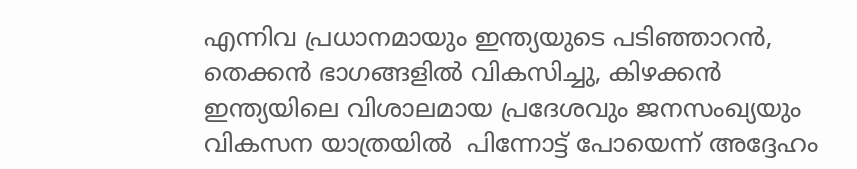എന്നിവ പ്രധാനമായും ഇന്ത്യയുടെ പടിഞ്ഞാറൻ, തെക്കൻ ഭാഗങ്ങളിൽ വികസിച്ചു, കിഴക്കൻ ഇന്ത്യയിലെ വിശാലമായ പ്രദേശവും ജനസംഖ്യയും വികസന യാത്രയിൽ  പിന്നോട്ട് പോയെന്ന് അദ്ദേഹം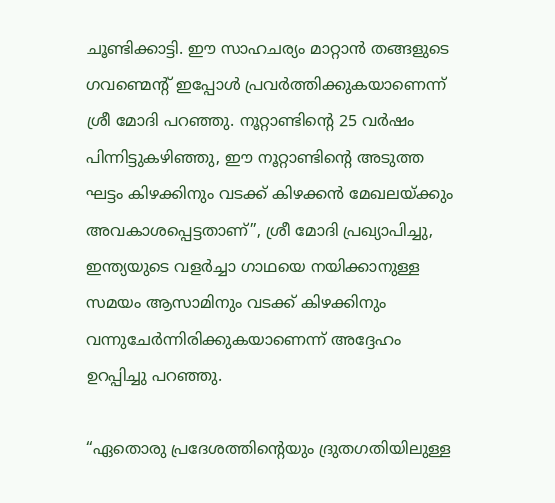ചൂണ്ടിക്കാട്ടി. ഈ സാഹചര്യം മാറ്റാൻ തങ്ങളുടെ ഗവണ്മെന്റ് ഇപ്പോൾ പ്രവർത്തിക്കുകയാണെന്ന് ശ്രീ മോദി പറഞ്ഞു. നൂറ്റാണ്ടിന്റെ 25 വർഷം പിന്നിട്ടുകഴിഞ്ഞു, ഈ നൂറ്റാണ്ടിന്റെ അടുത്ത ഘട്ടം കിഴക്കിനും വടക്ക് കിഴക്കൻ മേഖലയ്ക്കും  അവകാശപ്പെട്ടതാണ്”, ശ്രീ മോദി പ്രഖ്യാപിച്ചു, ഇന്ത്യയുടെ വളർച്ചാ ഗാഥയെ നയിക്കാനുള്ള സമയം ആസാമിനും വടക്ക് കിഴക്കിനും വന്നുചേർന്നിരിക്കുകയാണെന്ന് അദ്ദേഹം ഉറപ്പിച്ചു പറഞ്ഞു.

“ഏതൊരു പ്രദേശത്തിന്റെയും ദ്രുതഗതിയിലുള്ള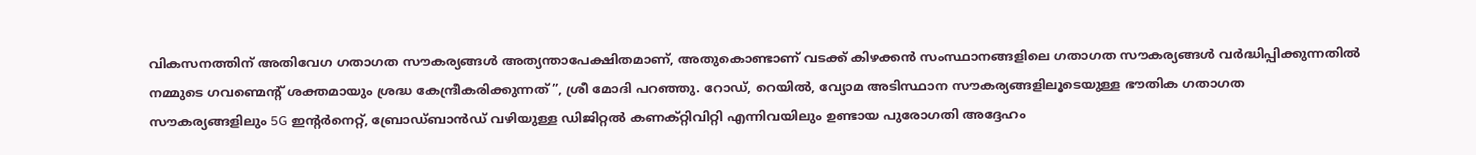വികസനത്തിന് അതിവേഗ ഗതാഗത സൗകര്യങ്ങൾ അത്യന്താപേക്ഷിതമാണ്, അതുകൊണ്ടാണ് വടക്ക് കിഴക്കൻ സംസ്ഥാനങ്ങളിലെ ഗതാഗത സൗകര്യങ്ങൾ വർദ്ധിപ്പിക്കുന്നതിൽ നമ്മുടെ ഗവണ്മെന്റ് ശക്തമായും ശ്രദ്ധ കേന്ദ്രീകരിക്കുന്നത്”, ശ്രീ മോദി പറഞ്ഞു. റോഡ്, റെയിൽ, വ്യോമ അടിസ്ഥാന സൗകര്യങ്ങളിലൂടെയുള്ള ഭൗതിക ഗതാഗത സൗകര്യങ്ങളിലും 5G ഇന്റർനെറ്റ്, ബ്രോഡ്‌ബാൻഡ് വഴിയുള്ള ഡിജിറ്റൽ കണക്റ്റിവിറ്റി എന്നിവയിലും ഉണ്ടായ പുരോഗതി അദ്ദേഹം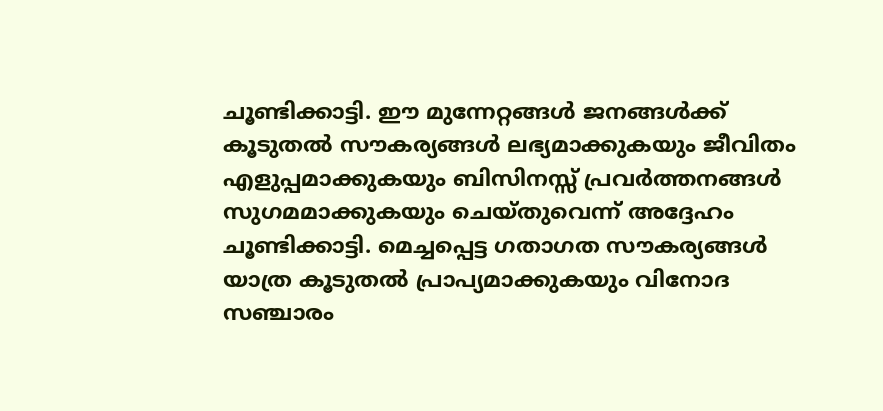ചൂണ്ടിക്കാട്ടി. ഈ മുന്നേറ്റങ്ങൾ ജനങ്ങൾക്ക് കൂടുതൽ സൗകര്യങ്ങൾ ലഭ്യമാക്കുകയും ജീവിതം എളുപ്പമാക്കുകയും ബിസിനസ്സ് പ്രവർത്തനങ്ങൾ സുഗമമാക്കുകയും ചെയ്തുവെന്ന് അദ്ദേഹം ചൂണ്ടിക്കാട്ടി. മെച്ചപ്പെട്ട ഗതാഗത സൗകര്യങ്ങൾ യാത്ര കൂടുതൽ പ്രാപ്യമാക്കുകയും വിനോദ സഞ്ചാരം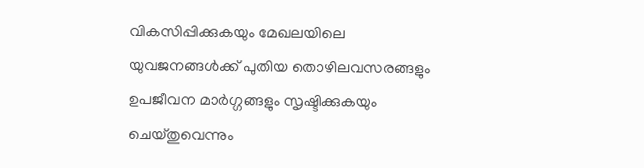വികസിപ്പിക്കുകയും മേഖലയിലെ യുവജനങ്ങൾക്ക് പുതിയ തൊഴിലവസരങ്ങളും ഉപജീവന മാർഗ്ഗങ്ങളും സൃഷ്ടിക്കുകയും ചെയ്തുവെന്നും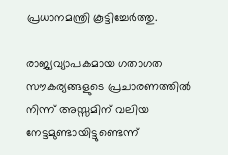പ്രധാനമന്ത്രി കൂട്ടിച്ചേർത്തു.

രാജ്യവ്യാപകമായ ഗതാഗത സൗകര്യങ്ങളുടെ പ്രചാരണത്തിൽ നിന്ന് അസ്സമിന് വലിയ നേട്ടമുണ്ടായിട്ടുണ്ടെന്ന്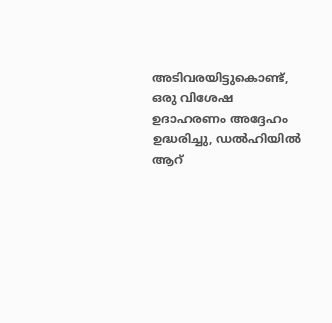അടിവരയിട്ടുകൊണ്ട്, ഒരു വിശേഷ    ഉദാഹരണം അദ്ദേഹം ഉദ്ധരിച്ചു, ഡൽഹിയിൽ ആറ്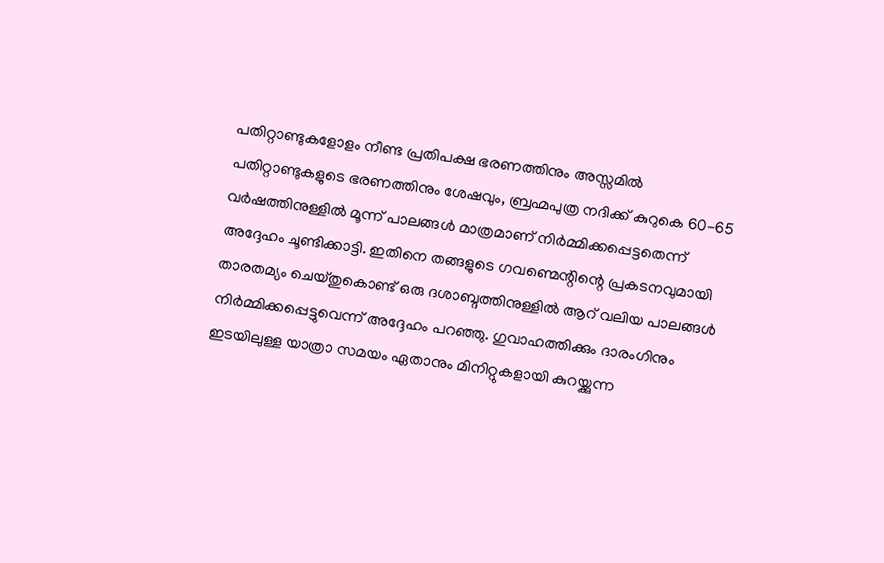പതിറ്റാണ്ടുകളോളം നീണ്ട പ്രതിപക്ഷ ഭരണത്തിനും അസ്സമിൽ പതിറ്റാണ്ടുകളുടെ ഭരണത്തിനും ശേഷവും, ബ്രഹ്മപുത്ര നദിക്ക് കുറുകെ 60-65 വർഷത്തിനുള്ളിൽ മൂന്ന് പാലങ്ങൾ മാത്രമാണ് നിർമ്മിക്കപ്പെട്ടതെന്ന് അദ്ദേഹം ചൂണ്ടിക്കാട്ടി. ഇതിനെ തങ്ങളുടെ ഗവണ്മെന്റിന്റെ പ്രകടനവുമായി താരതമ്യം ചെയ്തുകൊണ്ട് ഒരു ദശാബ്ദത്തിനുള്ളിൽ ആറ് വലിയ പാലങ്ങൾ നിർമ്മിക്കപ്പെട്ടുവെന്ന് അദ്ദേഹം പറഞ്ഞു. ഗുവാഹത്തിക്കും ദാരംഗിനും ഇടയിലുള്ള യാത്രാ സമയം ഏതാനും മിനിറ്റുകളായി കുറയ്ക്കുന്ന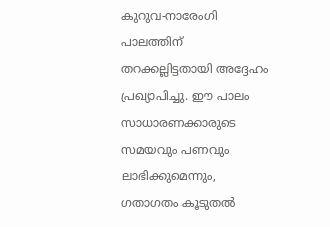കുറുവ-നാരേംഗി പാലത്തിന് തറക്കല്ലിട്ടതായി അദ്ദേഹം പ്രഖ്യാപിച്ചു. ഈ പാലം സാധാരണക്കാരുടെ സമയവും പണവും ലാഭിക്കുമെന്നും, ഗതാഗതം കൂടുതൽ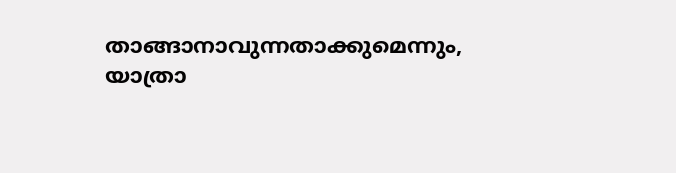താങ്ങാനാവുന്നതാക്കുമെന്നും, യാത്രാ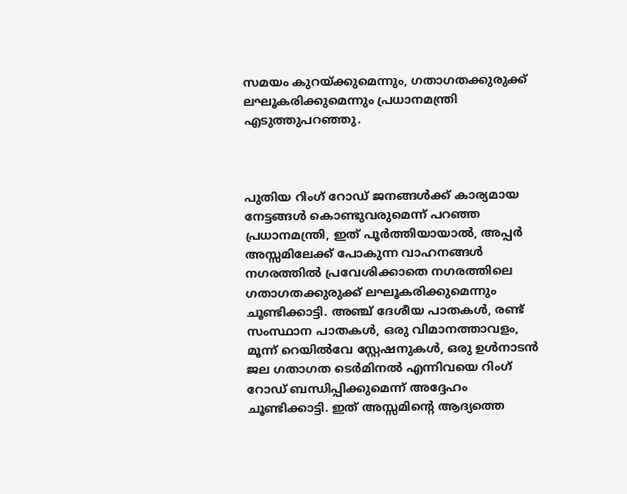സമയം കുറയ്ക്കുമെന്നും, ഗതാഗതക്കുരുക്ക് ലഘൂകരിക്കുമെന്നും പ്രധാനമന്ത്രി എടുത്തുപറഞ്ഞു.



പുതിയ റിംഗ് റോഡ് ജനങ്ങൾക്ക് കാര്യമായ നേട്ടങ്ങൾ കൊണ്ടുവരുമെന്ന് പറഞ്ഞ പ്രധാനമന്ത്രി, ഇത് പൂർത്തിയായാൽ, അപ്പർ അസ്സമിലേക്ക് പോകുന്ന വാഹനങ്ങൾ നഗരത്തിൽ പ്രവേശിക്കാതെ നഗരത്തിലെ ഗതാഗതക്കുരുക്ക് ലഘൂകരിക്കുമെന്നും ചൂണ്ടിക്കാട്ടി. അഞ്ച് ദേശീയ പാതകൾ, രണ്ട് സംസ്ഥാന പാതകൾ, ഒരു വിമാനത്താവളം, മൂന്ന് റെയിൽവേ സ്റ്റേഷനുകൾ, ഒരു ഉൾനാടൻ ജല ഗതാഗത ടെർമിനൽ എന്നിവയെ റിംഗ് റോഡ് ബന്ധിപ്പിക്കുമെന്ന് അദ്ദേഹം ചൂണ്ടിക്കാട്ടി. ഇത് അസ്സമിന്റെ ആദ്യത്തെ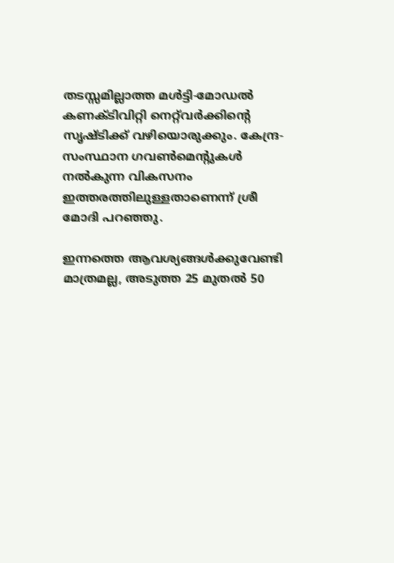തടസ്സമില്ലാത്ത മൾട്ടി-മോഡൽ കണക്ടിവിറ്റി നെറ്റ്‌വർക്കിന്റെ സൃഷ്ടിക്ക് വഴിയൊരുക്കും. കേന്ദ്ര-സംസ്ഥാന ഗവൺമെന്റുകൾ നൽകുന്ന വികസനം ഇത്തരത്തിലുള്ളതാണെന്ന് ശ്രീ മോദി പറഞ്ഞു.

ഇന്നത്തെ ആവശ്യങ്ങൾക്കുവേണ്ടി മാത്രമല്ല, അടുത്ത 25 മുതൽ 50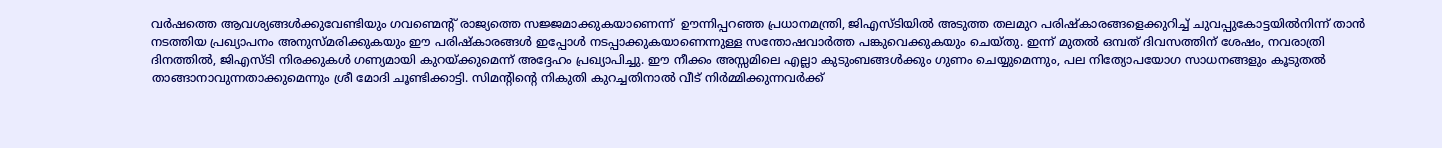വർഷത്തെ ആവശ്യങ്ങൾക്കുവേണ്ടിയും ഗവണ്മെന്റ് രാജ്യത്തെ സജ്ജമാക്കുകയാണെന്ന്  ഊന്നിപ്പറഞ്ഞ പ്രധാനമന്ത്രി, ജിഎസ്ടിയിൽ അടുത്ത തലമുറ പരിഷ്കാരങ്ങളെക്കുറിച്ച് ചുവപ്പുകോട്ടയിൽനിന്ന് താൻ നടത്തിയ പ്രഖ്യാപനം അനുസ്മരിക്കുകയും ഈ പരിഷ്കാരങ്ങൾ ഇപ്പോൾ നടപ്പാക്കുകയാണെന്നുള്ള സന്തോഷവാർത്ത പങ്കുവെക്കുകയും ചെയ്തു. ഇന്ന് മുതൽ ഒമ്പത് ദിവസത്തിന് ശേഷം, നവരാത്രി ദിനത്തിൽ, ജിഎസ്ടി നിരക്കുകൾ ഗണ്യമായി കുറയ്ക്കുമെന്ന് അദ്ദേഹം പ്രഖ്യാപിച്ചു. ഈ നീക്കം അസ്സമിലെ എല്ലാ കുടുംബങ്ങൾക്കും ഗുണം ചെയ്യുമെന്നും, പല നിത്യോപയോഗ സാധനങ്ങളും കൂടുതൽ താങ്ങാനാവുന്നതാക്കുമെന്നും ശ്രീ മോദി ചൂണ്ടിക്കാട്ടി. സിമന്റിന്റെ നികുതി കുറച്ചതിനാൽ വീട് നിർമ്മിക്കുന്നവർക്ക്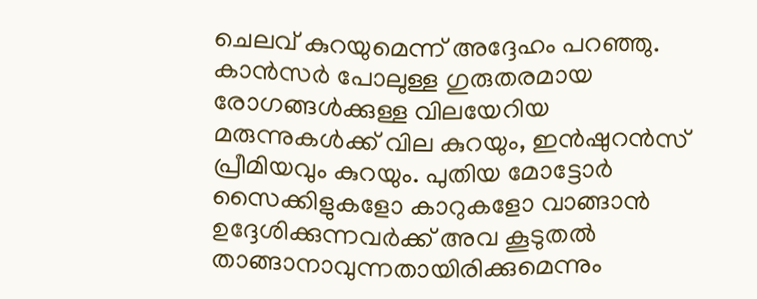ചെലവ് കുറയുമെന്ന് അദ്ദേഹം പറഞ്ഞു. കാൻസർ പോലുള്ള ഗുരുതരമായ രോഗങ്ങൾക്കുള്ള വിലയേറിയ മരുന്നുകൾക്ക് വില കുറയും, ഇൻഷുറൻസ് പ്രീമിയവും കുറയും. പുതിയ മോട്ടോർ സൈക്കിളുകളോ കാറുകളോ വാങ്ങാൻ ഉദ്ദേശിക്കുന്നവർക്ക് അവ കൂടുതൽ താങ്ങാനാവുന്നതായിരിക്കുമെന്നും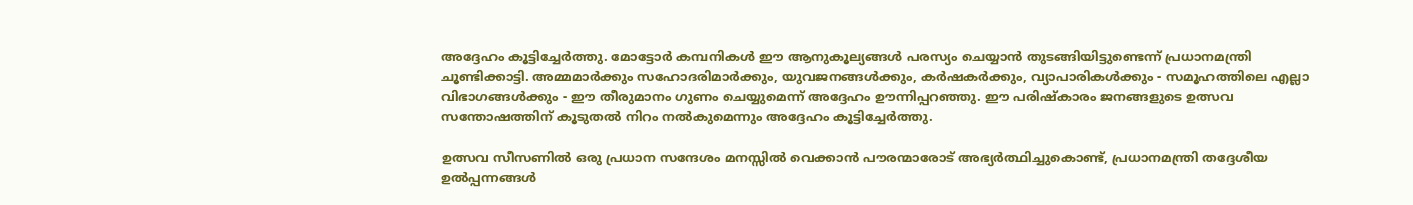അദ്ദേഹം കൂട്ടിച്ചേർത്തു. മോട്ടോർ കമ്പനികൾ ഈ ആനുകൂല്യങ്ങൾ പരസ്യം ചെയ്യാൻ തുടങ്ങിയിട്ടുണ്ടെന്ന് പ്രധാനമന്ത്രി ചൂണ്ടിക്കാട്ടി. അമ്മമാർക്കും സഹോദരിമാർക്കും, യുവജനങ്ങൾക്കും, കർഷകർക്കും, വ്യാപാരികൾക്കും - സമൂഹത്തിലെ എല്ലാ വിഭാഗങ്ങൾക്കും - ഈ തീരുമാനം ഗുണം ചെയ്യുമെന്ന് അദ്ദേഹം ഊന്നിപ്പറഞ്ഞു. ഈ പരിഷ്കാരം ജനങ്ങളുടെ ഉത്സവ സന്തോഷത്തിന് കൂടുതൽ നിറം നൽകുമെന്നും അദ്ദേഹം കൂട്ടിച്ചേർത്തു.

ഉത്സവ സീസണിൽ ഒരു പ്രധാന സന്ദേശം മനസ്സിൽ വെക്കാൻ പൗരന്മാരോട് അഭ്യർത്ഥിച്ചുകൊണ്ട്, പ്രധാനമന്ത്രി തദ്ദേശീയ ഉൽപ്പന്നങ്ങൾ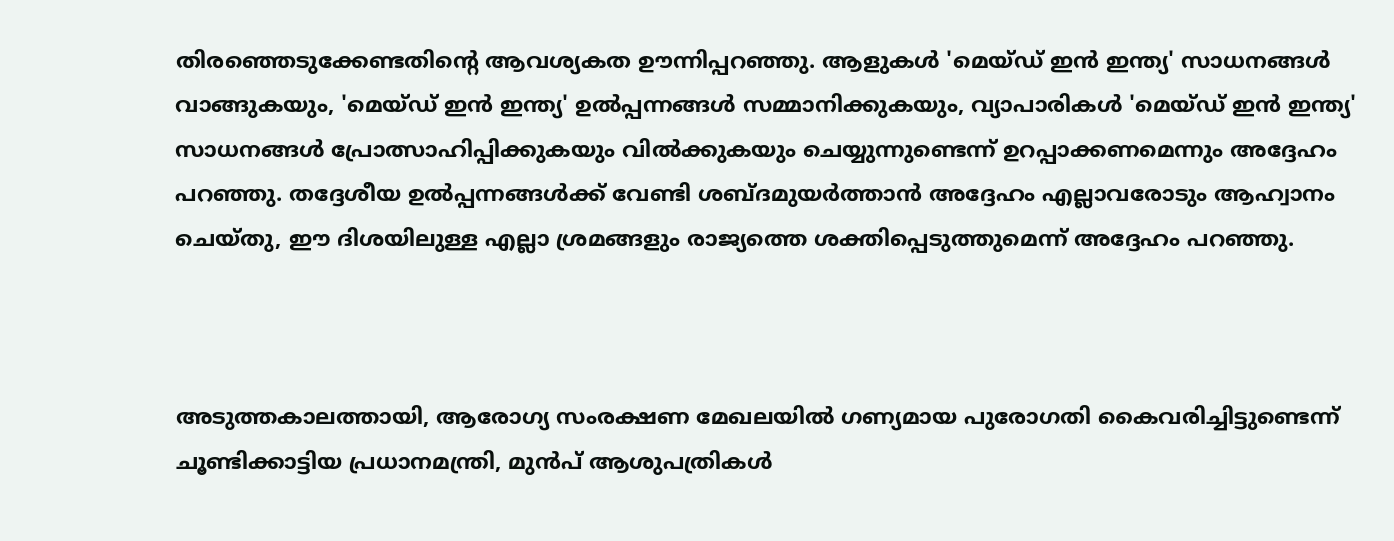തിരഞ്ഞെടുക്കേണ്ടതിന്റെ ആവശ്യകത ഊന്നിപ്പറഞ്ഞു. ആളുകൾ 'മെയ്ഡ് ഇൻ ഇന്ത്യ' സാധനങ്ങൾ വാങ്ങുകയും, 'മെയ്ഡ് ഇൻ ഇന്ത്യ' ഉൽപ്പന്നങ്ങൾ സമ്മാനിക്കുകയും, വ്യാപാരികൾ 'മെയ്ഡ് ഇൻ ഇന്ത്യ' സാധനങ്ങൾ പ്രോത്സാഹിപ്പിക്കുകയും വിൽക്കുകയും ചെയ്യുന്നുണ്ടെന്ന് ഉറപ്പാക്കണമെന്നും അദ്ദേഹം പറഞ്ഞു. തദ്ദേശീയ ഉൽപ്പന്നങ്ങൾക്ക് വേണ്ടി ശബ്ദമുയർത്താൻ അദ്ദേഹം എല്ലാവരോടും ആഹ്വാനം ചെയ്തു, ഈ ദിശയിലുള്ള എല്ലാ ശ്രമങ്ങളും രാജ്യത്തെ ശക്തിപ്പെടുത്തുമെന്ന് അദ്ദേഹം പറഞ്ഞു.



അടുത്തകാലത്തായി, ആരോഗ്യ സംരക്ഷണ മേഖലയിൽ ഗണ്യമായ പുരോഗതി കൈവരിച്ചിട്ടുണ്ടെന്ന് ചൂണ്ടിക്കാട്ടിയ പ്രധാനമന്ത്രി, മുൻപ് ആശുപത്രികൾ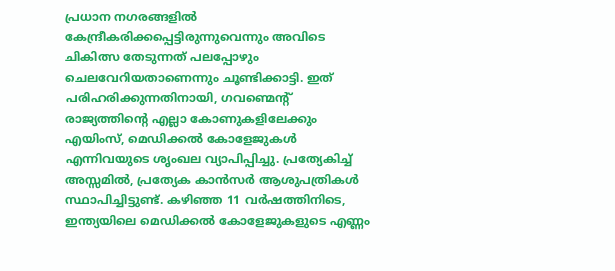പ്രധാന നഗരങ്ങളിൽ കേന്ദ്രീകരിക്കപ്പെട്ടിരുന്നുവെന്നും അവിടെ ചികിത്സ തേടുന്നത് പലപ്പോഴും ചെലവേറിയതാണെന്നും ചൂണ്ടിക്കാട്ടി. ഇത് പരിഹരിക്കുന്നതിനായി, ഗവണ്മെന്റ് രാജ്യത്തിന്റെ എല്ലാ കോണുകളിലേക്കും എയിംസ്, മെഡിക്കൽ കോളേജുകൾ എന്നിവയുടെ ശൃംഖല വ്യാപിപ്പിച്ചു. പ്രത്യേകിച്ച് അസ്സമിൽ, പ്രത്യേക കാൻസർ ആശുപത്രികൾ സ്ഥാപിച്ചിട്ടുണ്ട്. കഴിഞ്ഞ 11 വർഷത്തിനിടെ, ഇന്ത്യയിലെ മെഡിക്കൽ കോളേജുകളുടെ എണ്ണം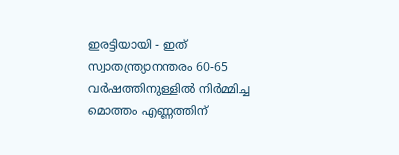ഇരട്ടിയായി - ഇത് സ്വാതന്ത്ര്യാനന്തരം 60-65 വർഷത്തിനുള്ളിൽ നിർമ്മിച്ച മൊത്തം എണ്ണത്തിന്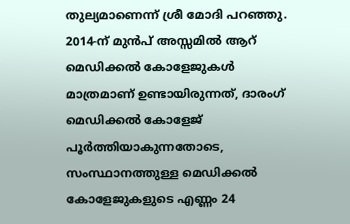തുല്യമാണെന്ന് ശ്രീ മോദി പറഞ്ഞു. 2014-ന് മുൻപ് അസ്സമിൽ ആറ് മെഡിക്കൽ കോളേജുകൾ മാത്രമാണ് ഉണ്ടായിരുന്നത്, ദാരംഗ് മെഡിക്കൽ കോളേജ് പൂർത്തിയാകുന്നതോടെ, സംസ്ഥാനത്തുള്ള മെഡിക്കൽ കോളേജുകളുടെ എണ്ണം 24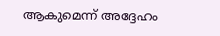ആകുമെന്ന് അദ്ദേഹം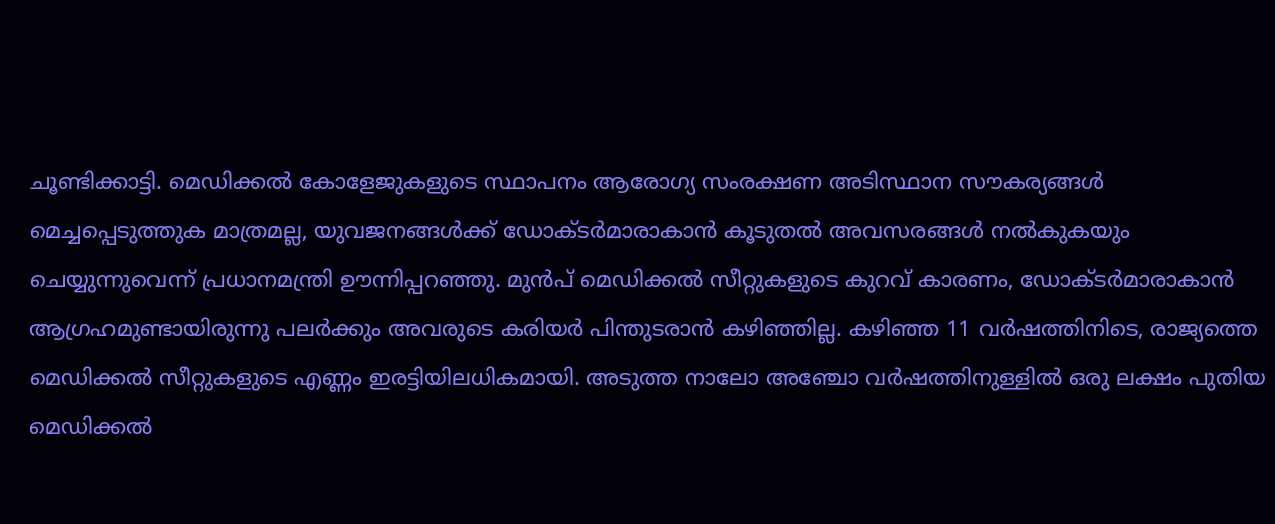ചൂണ്ടിക്കാട്ടി. മെഡിക്കൽ കോളേജുകളുടെ സ്ഥാപനം ആരോഗ്യ സംരക്ഷണ അടിസ്ഥാന സൗകര്യങ്ങൾ മെച്ചപ്പെടുത്തുക മാത്രമല്ല, യുവജനങ്ങൾക്ക് ഡോക്ടർമാരാകാൻ കൂടുതൽ അവസരങ്ങൾ നൽകുകയും ചെയ്യുന്നുവെന്ന് പ്രധാനമന്ത്രി ഊന്നിപ്പറഞ്ഞു. മുൻപ് മെഡിക്കൽ സീറ്റുകളുടെ കുറവ് കാരണം, ഡോക്ടർമാരാകാൻ ആഗ്രഹമുണ്ടായിരുന്നു പലർക്കും അവരുടെ കരിയർ പിന്തുടരാൻ കഴിഞ്ഞില്ല. കഴിഞ്ഞ 11 വർഷത്തിനിടെ, രാജ്യത്തെ മെഡിക്കൽ സീറ്റുകളുടെ എണ്ണം ഇരട്ടിയിലധികമായി. അടുത്ത നാലോ അഞ്ചോ വർഷത്തിനുള്ളിൽ ഒരു ലക്ഷം പുതിയ മെഡിക്കൽ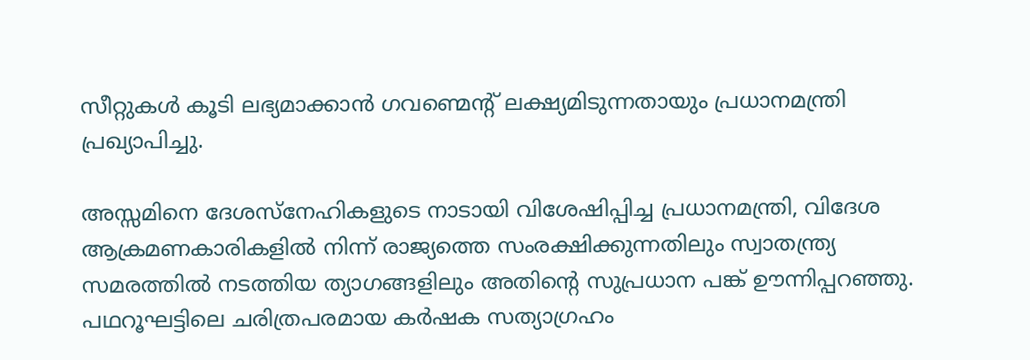സീറ്റുകൾ കൂടി ലഭ്യമാക്കാൻ ഗവണ്മെന്റ് ലക്ഷ്യമിടുന്നതായും പ്രധാനമന്ത്രി പ്രഖ്യാപിച്ചു.

അസ്സമിനെ ദേശസ്നേഹികളുടെ നാടായി വിശേഷിപ്പിച്ച പ്രധാനമന്ത്രി, വിദേശ ആക്രമണകാരികളിൽ നിന്ന് രാജ്യത്തെ സംരക്ഷിക്കുന്നതിലും സ്വാതന്ത്ര്യ സമരത്തിൽ നടത്തിയ ത്യാഗങ്ങളിലും അതിന്റെ സുപ്രധാന പങ്ക് ഊന്നിപ്പറഞ്ഞു. പഥറൂഘട്ടിലെ ചരിത്രപരമായ കർഷക സത്യാഗ്രഹം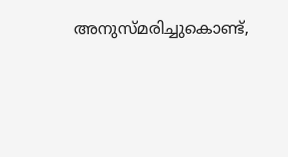അനുസ്മരിച്ചുകൊണ്ട്,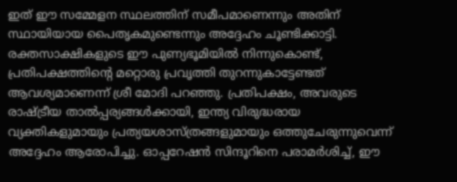ഇത് ഈ സമ്മേളന സ്ഥലത്തിന് സമീപമാണെന്നും അതിന് സ്ഥായിയായ പൈതൃകമുണ്ടെന്നും അദ്ദേഹം ചൂണ്ടിക്കാട്ടി. രക്തസാക്ഷികളുടെ ഈ പുണ്യഭൂമിയിൽ നിന്നുകൊണ്ട്, പ്രതിപക്ഷത്തിന്റെ മറ്റൊരു പ്രവൃത്തി തുറന്നുകാട്ടേണ്ടത് ആവശ്യമാണെന്ന് ശ്രീ മോദി പറഞ്ഞു. പ്രതിപക്ഷം, അവരുടെ രാഷ്ട്രീയ താൽപ്പര്യങ്ങൾക്കായി, ഇന്ത്യ വിരുദ്ധരായ വ്യക്തികളുമായും പ്രത്യയശാസ്ത്രങ്ങളുമായും ഒത്തുചേരുന്നുവെന്ന് അദ്ദേഹം ആരോപിച്ചു. ഓപ്പറേഷൻ സിന്ദൂറിനെ പരാമർശിച്ച്, ഈ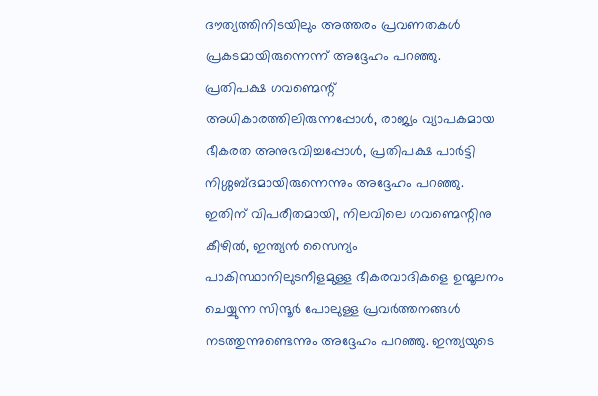ദൗത്യത്തിനിടയിലും അത്തരം പ്രവണതകൾ പ്രകടമായിരുന്നെന്ന് അദ്ദേഹം പറഞ്ഞു. പ്രതിപക്ഷ ഗവണ്മെന്റ് അധികാരത്തിലിരുന്നപ്പോൾ, രാജ്യം വ്യാപകമായ ഭീകരത അനുഭവിച്ചപ്പോൾ, പ്രതിപക്ഷ പാർട്ടി നിശ്ശബ്ദമായിരുന്നെന്നും അദ്ദേഹം പറഞ്ഞു. ഇതിന് വിപരീതമായി, നിലവിലെ ഗവണ്മെന്റിനു കീഴിൽ, ഇന്ത്യൻ സൈന്യം പാകിസ്ഥാനിലുടനീളമുള്ള ഭീകരവാദികളെ ഉന്മൂലനം ചെയ്യുന്ന സിന്ദൂർ പോലുള്ള പ്രവർത്തനങ്ങൾ നടത്തുന്നുണ്ടെന്നും അദ്ദേഹം പറഞ്ഞു. ഇന്ത്യയുടെ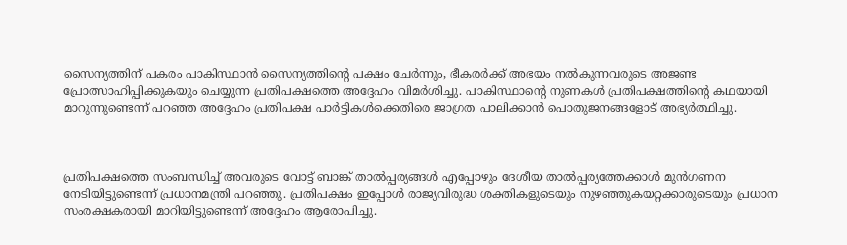സൈന്യത്തിന് പകരം പാകിസ്ഥാൻ സൈന്യത്തിന്റെ പക്ഷം ചേർന്നും, ഭീകരർക്ക് അഭയം നൽകുന്നവരുടെ അജണ്ട പ്രോത്സാഹിപ്പിക്കുകയും ചെയ്യുന്ന പ്രതിപക്ഷത്തെ അദ്ദേഹം വിമർശിച്ചു. പാകിസ്ഥാന്റെ നുണകൾ പ്രതിപക്ഷത്തിന്റെ കഥയായി മാറുന്നുണ്ടെന്ന് പറഞ്ഞ അദ്ദേഹം പ്രതിപക്ഷ പാർട്ടികൾക്കെതിരെ ജാഗ്രത പാലിക്കാൻ പൊതുജനങ്ങളോട് അഭ്യർത്ഥിച്ചു.



പ്രതിപക്ഷത്തെ സംബന്ധിച്ച് അവരുടെ വോട്ട് ബാങ്ക് താൽപ്പര്യങ്ങൾ എപ്പോഴും ദേശീയ താൽപ്പര്യത്തേക്കാൾ മുൻഗണന നേടിയിട്ടുണ്ടെന്ന് പ്രധാനമന്ത്രി പറഞ്ഞു. പ്രതിപക്ഷം ഇപ്പോൾ രാജ്യവിരുദ്ധ ശക്തികളുടെയും നുഴഞ്ഞുകയറ്റക്കാരുടെയും പ്രധാന സംരക്ഷകരായി മാറിയിട്ടുണ്ടെന്ന് അദ്ദേഹം ആരോപിച്ചു.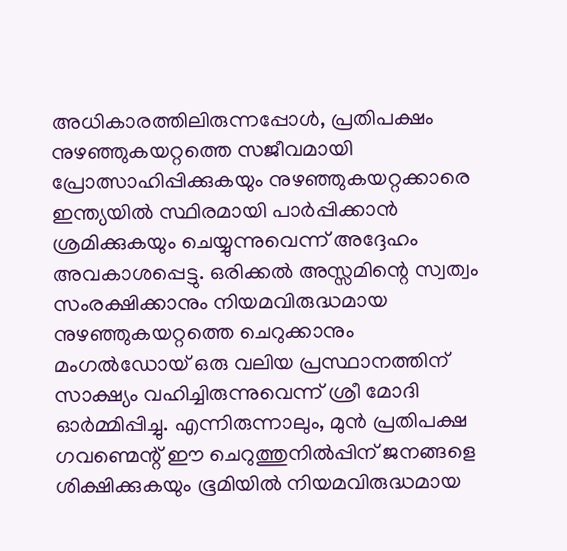അധികാരത്തിലിരുന്നപ്പോൾ, പ്രതിപക്ഷം നുഴഞ്ഞുകയറ്റത്തെ സജീവമായി പ്രോത്സാഹിപ്പിക്കുകയും നുഴഞ്ഞുകയറ്റക്കാരെ ഇന്ത്യയിൽ സ്ഥിരമായി പാർപ്പിക്കാൻ ശ്രമിക്കുകയും ചെയ്യുന്നുവെന്ന് അദ്ദേഹം അവകാശപ്പെട്ടു. ഒരിക്കൽ അസ്സമിന്റെ സ്വത്വം സംരക്ഷിക്കാനും നിയമവിരുദ്ധമായ നുഴഞ്ഞുകയറ്റത്തെ ചെറുക്കാനും മംഗൽഡോയ് ഒരു വലിയ പ്രസ്ഥാനത്തിന് സാക്ഷ്യം വഹിച്ചിരുന്നുവെന്ന് ശ്രീ മോദി ഓർമ്മിപ്പിച്ചു. എന്നിരുന്നാലും, മുൻ പ്രതിപക്ഷ ഗവണ്മെന്റ് ഈ ചെറുത്തുനിൽപ്പിന് ജനങ്ങളെ ശിക്ഷിക്കുകയും ഭൂമിയിൽ നിയമവിരുദ്ധമായ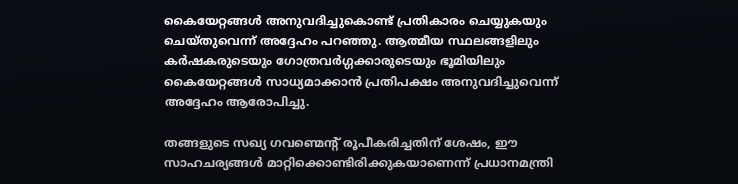കൈയേറ്റങ്ങൾ അനുവദിച്ചുകൊണ്ട് പ്രതികാരം ചെയ്യുകയും ചെയ്തുവെന്ന് അദ്ദേഹം പറഞ്ഞു. ആത്മീയ സ്ഥലങ്ങളിലും കർഷകരുടെയും ഗോത്രവർഗ്ഗക്കാരുടെയും ഭൂമിയിലും കൈയേറ്റങ്ങൾ സാധ്യമാക്കാൻ പ്രതിപക്ഷം അനുവദിച്ചുവെന്ന് അദ്ദേഹം ആരോപിച്ചു.

തങ്ങളുടെ സഖ്യ ഗവണ്മെന്റ് രൂപീകരിച്ചതിന് ശേഷം, ഈ സാഹചര്യങ്ങൾ മാറ്റിക്കൊണ്ടിരിക്കുകയാണെന്ന് പ്രധാനമന്ത്രി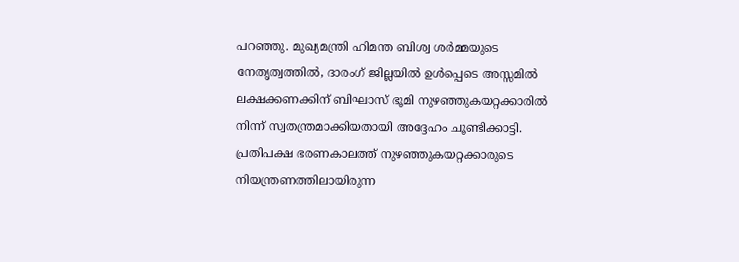പറഞ്ഞു. മുഖ്യമന്ത്രി ഹിമന്ത ബിശ്വ ശർമ്മയുടെ നേതൃത്വത്തിൽ, ദാരംഗ് ജില്ലയിൽ ഉൾപ്പെടെ അസ്സമിൽ ലക്ഷക്കണക്കിന് ബിഘാസ് ഭൂമി നുഴഞ്ഞുകയറ്റക്കാരിൽ നിന്ന് സ്വതന്ത്രമാക്കിയതായി അദ്ദേഹം ചൂണ്ടിക്കാട്ടി. പ്രതിപക്ഷ ഭരണകാലത്ത് നുഴഞ്ഞുകയറ്റക്കാരുടെ നിയന്ത്രണത്തിലായിരുന്ന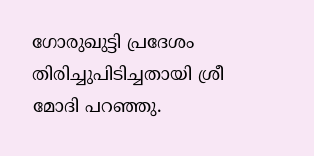ഗോരുഖുട്ടി പ്രദേശം  തിരിച്ചുപിടിച്ചതായി ശ്രീ മോദി പറഞ്ഞു.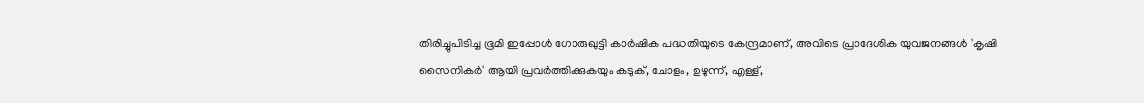തിരിച്ചുപിടിച്ച ഭൂമി ഇപ്പോൾ ഗോരുഖുട്ടി കാർഷിക പദ്ധതിയുടെ കേന്ദ്രമാണ്, അവിടെ പ്രാദേശിക യുവജനങ്ങൾ 'കൃഷി സൈനികർ' ആയി പ്രവർത്തിക്കുകയും കടുക്, ചോളം, ഉഴുന്ന്, എള്ള്,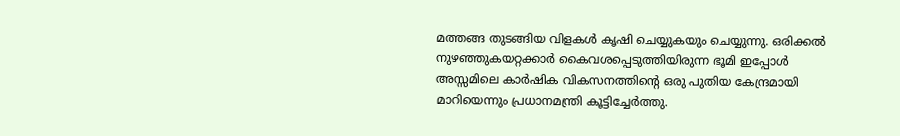മത്തങ്ങ തുടങ്ങിയ വിളകൾ കൃഷി ചെയ്യുകയും ചെയ്യുന്നു. ഒരിക്കൽ നുഴഞ്ഞുകയറ്റക്കാർ കൈവശപ്പെടുത്തിയിരുന്ന ഭൂമി ഇപ്പോൾ അസ്സമിലെ കാർഷിക വികസനത്തിന്റെ ഒരു പുതിയ കേന്ദ്രമായി മാറിയെന്നും പ്രധാനമന്ത്രി കൂട്ടിച്ചേർത്തു.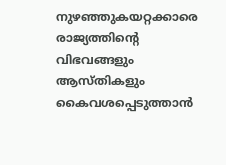നുഴഞ്ഞുകയറ്റക്കാരെ രാജ്യത്തിന്റെ വിഭവങ്ങളും ആസ്തികളും കൈവശപ്പെടുത്താൻ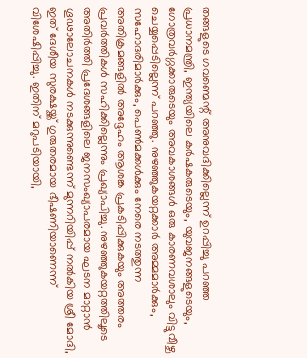തങ്ങളുടെ ഗവണ്മെന്റ് അനുവദിക്കില്ലെന്ന് ഉറപ്പിച്ചു പറഞ്ഞ പ്രധാനമന്ത്രി, ഇന്ത്യയിലെ കർഷകരുടെയും, യുവജനങ്ങളുടെയും, ഗോത്രവർഗ്ഗക്കാരുടെയും അവകാശങ്ങൾ ഒരു കാരണവശാലും വിട്ടുവീഴ്ച ചെയ്യപ്പെടില്ലെന്ന് പറഞ്ഞു. നുഴഞ്ഞുകയറ്റക്കാർ അമ്മമാർക്കും, സഹോദരിമാർക്കും, പെൺമക്കൾക്കും നേരെ നടത്തുന്ന അതിക്രമങ്ങളിൽ അദ്ദേഹം ആശങ്ക പ്രകടിപ്പിക്കുകയും അത്തരം പ്രവർത്തികൾ സഹിക്കില്ലെന്നും പ്രഖ്യാപിച്ചു. നുഴഞ്ഞുകയറ്റത്തിലൂടെ അതിർത്തി പ്രദേശങ്ങളിലെ ജനസംഖ്യാപരമായ ഘടന മാറ്റാൻ ഗൂഢാലോചനകൾ നടക്കുന്നുണ്ടെന്ന് മുന്നറിയിപ്പ് നൽകിയ ശ്രീ മോദി, ഇത് ദേശീയ സുരക്ഷയ്ക്ക് ഗുരുതരമായ ഭീഷണിയാണെന്ന് വിശേഷിപ്പിച്ചു. ഇതിന് മറുപടിയായി,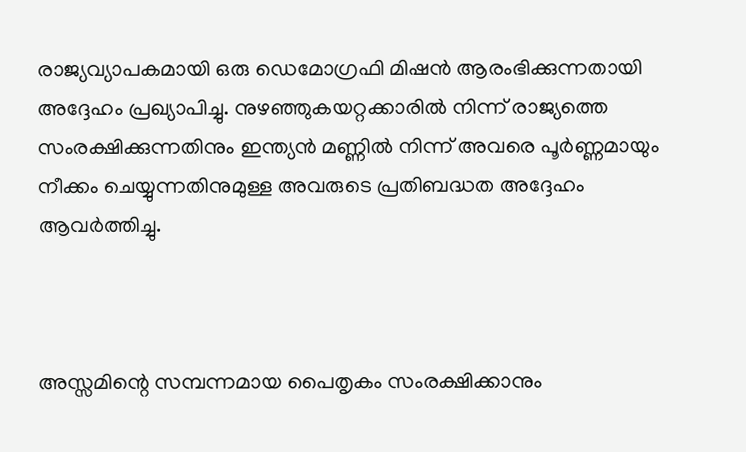രാജ്യവ്യാപകമായി ഒരു ഡെമോഗ്രഫി മിഷൻ ആരംഭിക്കുന്നതായി അദ്ദേഹം പ്രഖ്യാപിച്ചു. നുഴഞ്ഞുകയറ്റക്കാരിൽ നിന്ന് രാജ്യത്തെ സംരക്ഷിക്കുന്നതിനും ഇന്ത്യൻ മണ്ണിൽ നിന്ന് അവരെ പൂർണ്ണമായും നീക്കം ചെയ്യുന്നതിനുമുള്ള അവരുടെ പ്രതിബദ്ധത അദ്ദേഹം ആവർത്തിച്ചു.



അസ്സമിന്റെ സമ്പന്നമായ പൈതൃകം സംരക്ഷിക്കാനും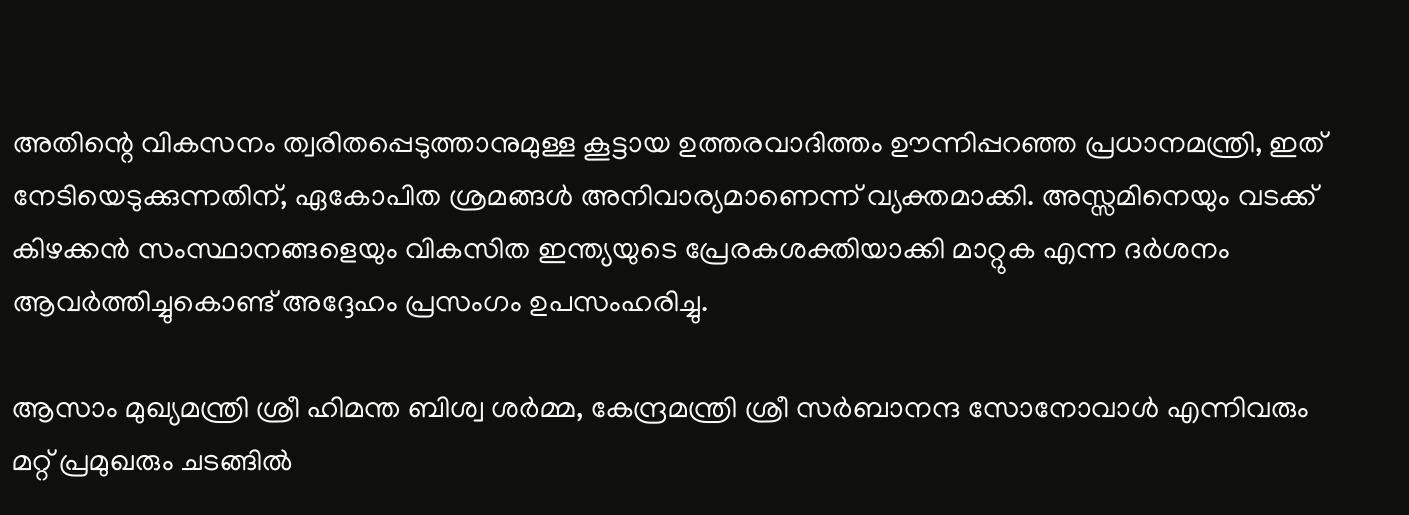അതിന്റെ വികസനം ത്വരിതപ്പെടുത്താനുമുള്ള കൂട്ടായ ഉത്തരവാദിത്തം ഊന്നിപ്പറഞ്ഞ പ്രധാനമന്ത്രി, ഇത് നേടിയെടുക്കുന്നതിന്, ഏകോപിത ശ്രമങ്ങൾ അനിവാര്യമാണെന്ന് വ്യക്തമാക്കി. അസ്സമിനെയും വടക്ക് കിഴക്കൻ സംസ്ഥാനങ്ങളെയും വികസിത ഇന്ത്യയുടെ പ്രേരകശക്തിയാക്കി മാറ്റുക എന്ന ദർശനം ആവർത്തിച്ചുകൊണ്ട് അദ്ദേഹം പ്രസംഗം ഉപസംഹരിച്ചു.

ആസാം മുഖ്യമന്ത്രി ശ്രീ ഹിമന്ത ബിശ്വ ശർമ്മ, കേന്ദ്രമന്ത്രി ശ്രീ സർബാനന്ദ സോനോവാൾ എന്നിവരും മറ്റ് പ്രമുഖരും ചടങ്ങിൽ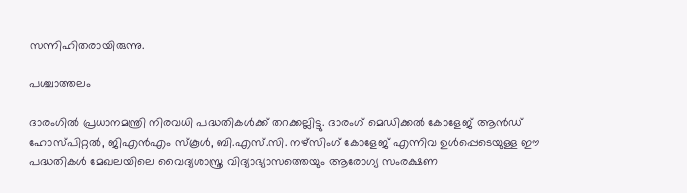സന്നിഹിതരായിരുന്നു.

പശ്ചാത്തലം

ദാരംഗിൽ പ്രധാനമന്ത്രി നിരവധി പദ്ധതികൾക്ക് തറക്കല്ലിട്ടു. ദാരംഗ് മെഡിക്കൽ കോളേജ് ആൻഡ് ഹോസ്പിറ്റൽ, ജിഎൻഎം സ്കൂൾ, ബി.എസ്.സി. നഴ്സിംഗ് കോളേജ് എന്നിവ ഉൾപ്പെടെയുള്ള ഈ പദ്ധതികൾ മേഖലയിലെ വൈദ്യശാസ്ത്ര വിദ്യാഭ്യാസത്തെയും ആരോഗ്യ സംരക്ഷണ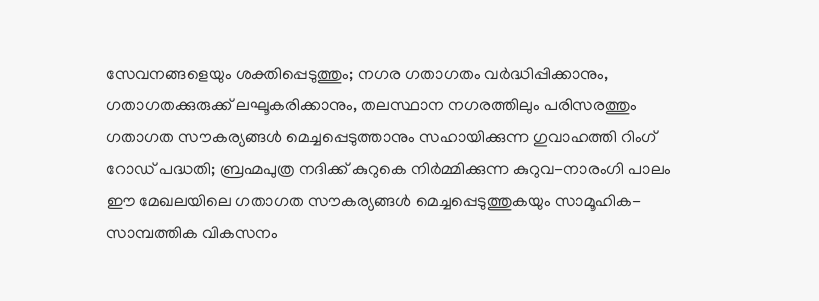സേവനങ്ങളെയും ശക്തിപ്പെടുത്തും; നഗര ഗതാഗതം വർദ്ധിപ്പിക്കാനും, ഗതാഗതക്കുരുക്ക് ലഘൂകരിക്കാനും, തലസ്ഥാന നഗരത്തിലും പരിസരത്തും ഗതാഗത സൗകര്യങ്ങൾ മെച്ചപ്പെടുത്താനും സഹായിക്കുന്ന ഗുവാഹത്തി റിംഗ് റോഡ് പദ്ധതി; ബ്രഹ്മപുത്ര നദിക്ക് കുറുകെ നിർമ്മിക്കുന്ന കുറുവ-നാരംഗി പാലം ഈ മേഖലയിലെ ഗതാഗത സൗകര്യങ്ങൾ മെച്ചപ്പെടുത്തുകയും സാമൂഹിക-സാമ്പത്തിക വികസനം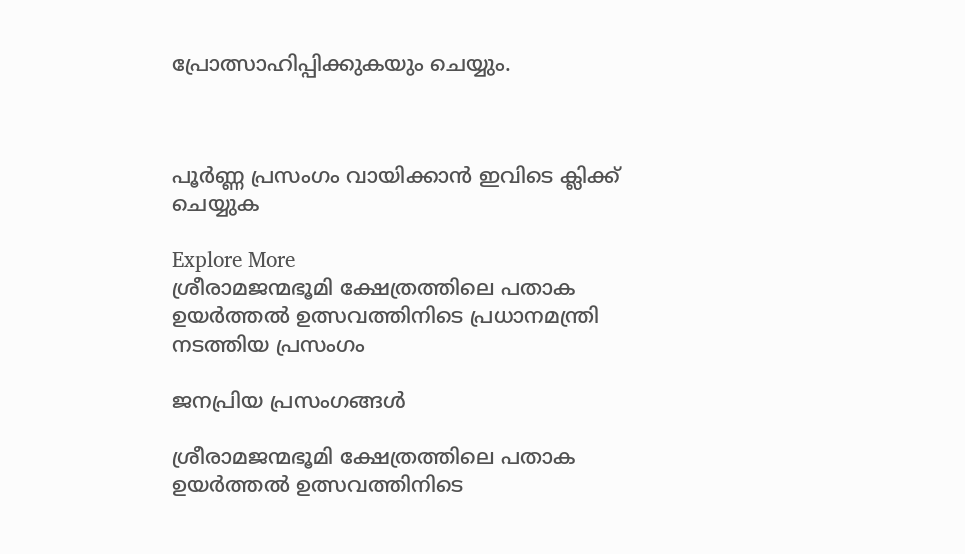പ്രോത്സാഹിപ്പിക്കുകയും ചെയ്യും.



പൂർണ്ണ പ്രസംഗം വായിക്കാൻ ഇവിടെ ക്ലിക്ക് ചെയ്യുക

Explore More
ശ്രീരാമജന്മഭൂമി ക്ഷേത്രത്തിലെ പതാക ഉയർത്തൽ ഉത്സവത്തിനിടെ പ്രധാനമന്ത്രി നടത്തിയ പ്രസംഗം

ജനപ്രിയ പ്രസംഗങ്ങൾ

ശ്രീരാമജന്മഭൂമി ക്ഷേത്രത്തിലെ പതാക ഉയർത്തൽ ഉത്സവത്തിനിടെ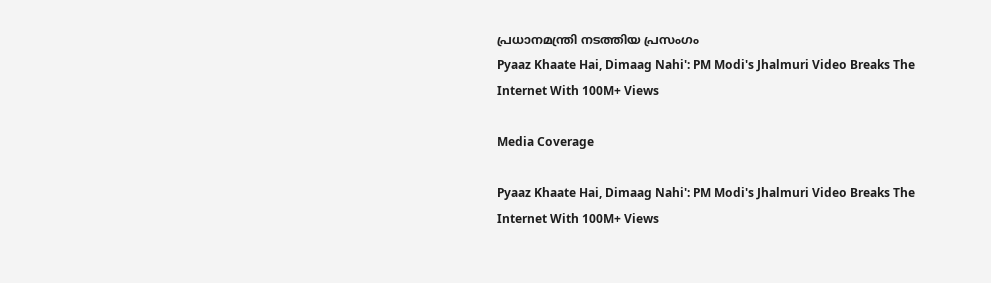പ്രധാനമന്ത്രി നടത്തിയ പ്രസംഗം
Pyaaz Khaate Hai, Dimaag Nahi': PM Modi's Jhalmuri Video Breaks The Internet With 100M+ Views

Media Coverage

Pyaaz Khaate Hai, Dimaag Nahi': PM Modi's Jhalmuri Video Breaks The Internet With 100M+ Views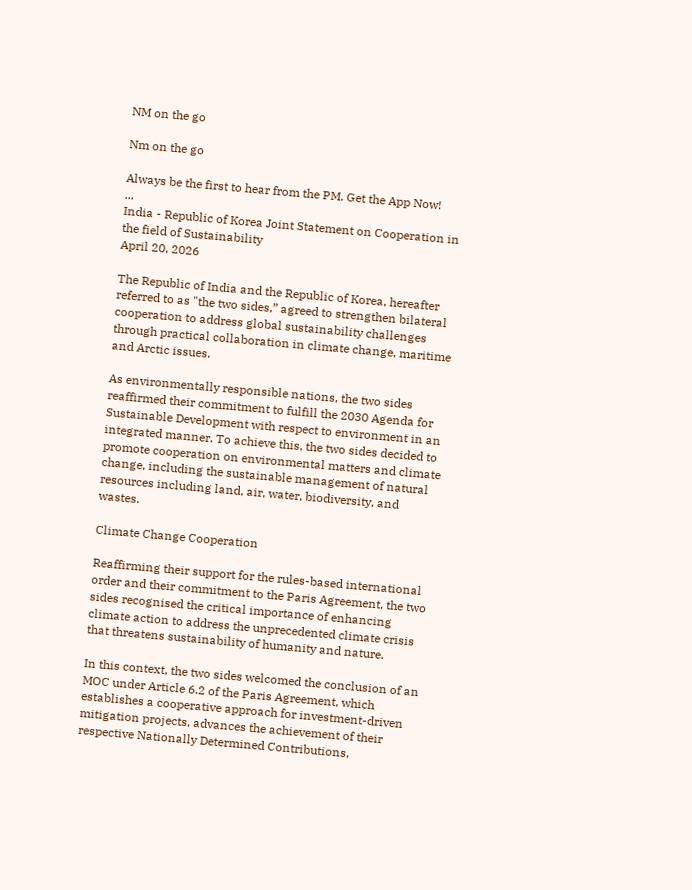NM on the go

Nm on the go

Always be the first to hear from the PM. Get the App Now!
...
India - Republic of Korea Joint Statement on Cooperation in the field of Sustainability
April 20, 2026

The Republic of India and the Republic of Korea, hereafter referred to as "the two sides,” agreed to strengthen bilateral cooperation to address global sustainability challenges through practical collaboration in climate change, maritime and Arctic issues.

As environmentally responsible nations, the two sides reaffirmed their commitment to fulfill the 2030 Agenda for Sustainable Development with respect to environment in an integrated manner. To achieve this, the two sides decided to promote cooperation on environmental matters and climate change, including the sustainable management of natural resources including land, air, water, biodiversity, and wastes.

Climate Change Cooperation

Reaffirming their support for the rules-based international order and their commitment to the Paris Agreement, the two sides recognised the critical importance of enhancing climate action to address the unprecedented climate crisis that threatens sustainability of humanity and nature.

In this context, the two sides welcomed the conclusion of an MOC under Article 6.2 of the Paris Agreement, which establishes a cooperative approach for investment-driven mitigation projects, advances the achievement of their respective Nationally Determined Contributions,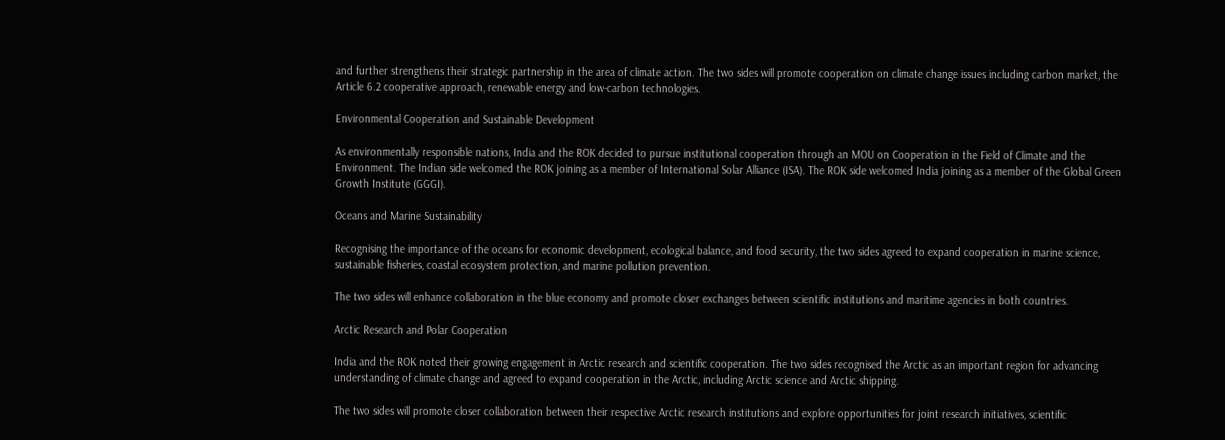and further strengthens their strategic partnership in the area of climate action. The two sides will promote cooperation on climate change issues including carbon market, the Article 6.2 cooperative approach, renewable energy and low-carbon technologies.

Environmental Cooperation and Sustainable Development

As environmentally responsible nations, India and the ROK decided to pursue institutional cooperation through an MOU on Cooperation in the Field of Climate and the Environment. The Indian side welcomed the ROK joining as a member of International Solar Alliance (ISA). The ROK side welcomed India joining as a member of the Global Green Growth Institute (GGGI).

Oceans and Marine Sustainability

Recognising the importance of the oceans for economic development, ecological balance, and food security, the two sides agreed to expand cooperation in marine science, sustainable fisheries, coastal ecosystem protection, and marine pollution prevention.

The two sides will enhance collaboration in the blue economy and promote closer exchanges between scientific institutions and maritime agencies in both countries.

Arctic Research and Polar Cooperation

India and the ROK noted their growing engagement in Arctic research and scientific cooperation. The two sides recognised the Arctic as an important region for advancing understanding of climate change and agreed to expand cooperation in the Arctic, including Arctic science and Arctic shipping.

The two sides will promote closer collaboration between their respective Arctic research institutions and explore opportunities for joint research initiatives, scientific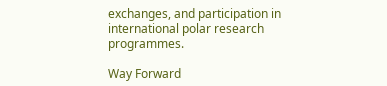exchanges, and participation in international polar research programmes.

Way Forward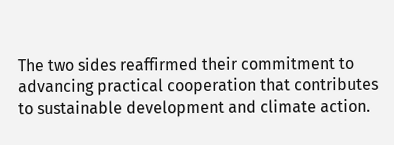The two sides reaffirmed their commitment to advancing practical cooperation that contributes to sustainable development and climate action.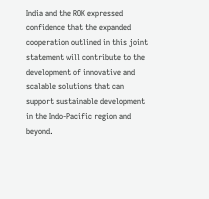India and the ROK expressed confidence that the expanded cooperation outlined in this joint statement will contribute to the development of innovative and scalable solutions that can support sustainable development in the Indo-Pacific region and beyond.